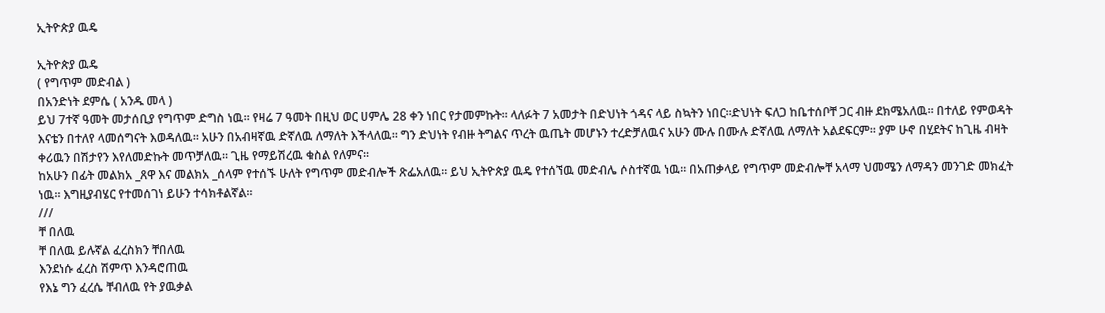ኢትዮጵያ ዉዴ

ኢትዮጵያ ዉዴ
( የግጥም መድብል )
በአንድነት ደምሴ ( አንዱ መላ )
ይህ 7ተኛ ዓመት መታሰቢያ የግጥም ድግስ ነዉ። የዛሬ 7 ዓመት በዚህ ወር ሀምሌ 28 ቀን ነበር የታመምኩት። ላለፉት 7 አመታት በድህነት ጎዳና ላይ ስኳትን ነበር።ድህነት ፍለጋ ከቤተሰቦቸ ጋር ብዙ ደክሜአለዉ። በተለይ የምወዳት እናቴን በተለየ ላመሰግናት እወዳለዉ። አሁን በአብዛኛዉ ድኛለዉ ለማለት እችላለዉ። ግን ድህነት የብዙ ትግልና ጥረት ዉጤት መሆኑን ተረድቻለዉና አሁን ሙሉ በሙሉ ድኛለዉ ለማለት አልደፍርም። ያም ሁኖ በሂደትና ከጊዜ ብዛት ቀሪዉን በሽታየን እየለመድኩት መጥቻለዉ። ጊዜ የማይሽረዉ ቁስል የለምና።
ከአሁን በፊት መልክአ _ጸዋ እና መልክአ _ሰላም የተሰኙ ሁለት የግጥም መድብሎች ጽፌአለዉ። ይህ ኢትዮጵያ ዉዴ የተሰኘዉ መድብሌ ሶስተኛዉ ነዉ። በአጠቃላይ የግጥም መድብሎቸ አላማ ህመሜን ለማዳን መንገድ መክፈት ነዉ። እግዚያብሄር የተመሰገነ ይሁን ተሳክቶልኛል።
///
ቸ በለዉ
ቸ በለዉ ይሉኛል ፈረስክን ቸበለዉ
እንደነሱ ፈረስ ሽምጥ እንዳሮጠዉ
የእኔ ግን ፈረሴ ቸብለዉ የት ያዉቃል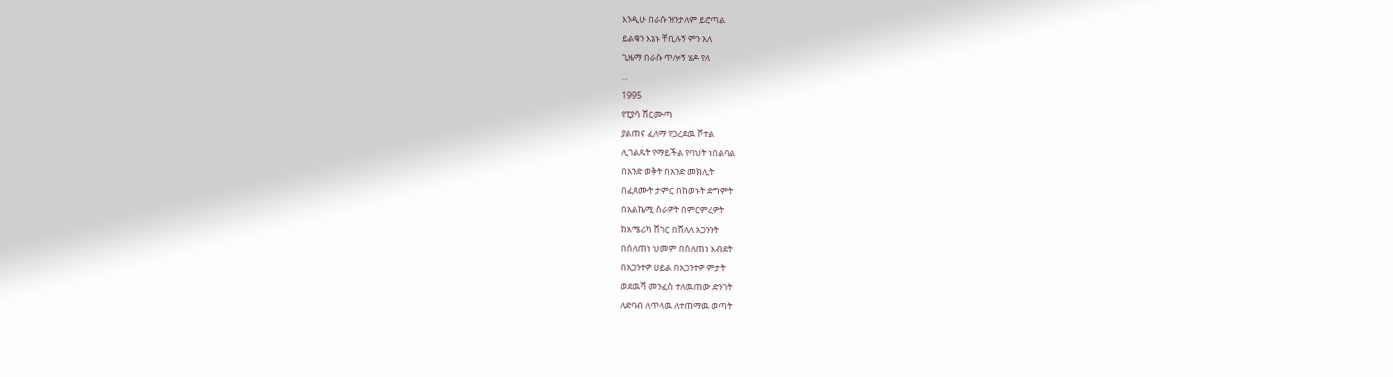እንዲሁ በራሱ ዝንታለም ይሮጣል
ይልቁን እኔኑ ቸቢሉኝ ምን አለ
ጊዜማ በራሱ ጥሎኝ ሄዶ የለ
...
1995
የፒያሳ ሸርሙጣ
ያልጠና ፈለማ የጋረደዉ ሾተል
ሊገልጹት የማይችል የባህት ነበልባል
በአንድ ወቅት በአንድ መክሊት
በፈጸሙት ታምር በከወኑት ድግምት
በአልኬሚ ስራዎት በምርምረዎት
ከአሜሪካ ሸገር በሸለለ አጋንንት
በሰለጠነ ህመም በሰለጠነ እብደት
በአጋንተዎ ሀይል በአጋንተዎ ምታት
ወደዉሻ መንፈስ ተለዉጠው ድንገት
ለድባብ ለጥላዉ ለተጠማዉ ወጣት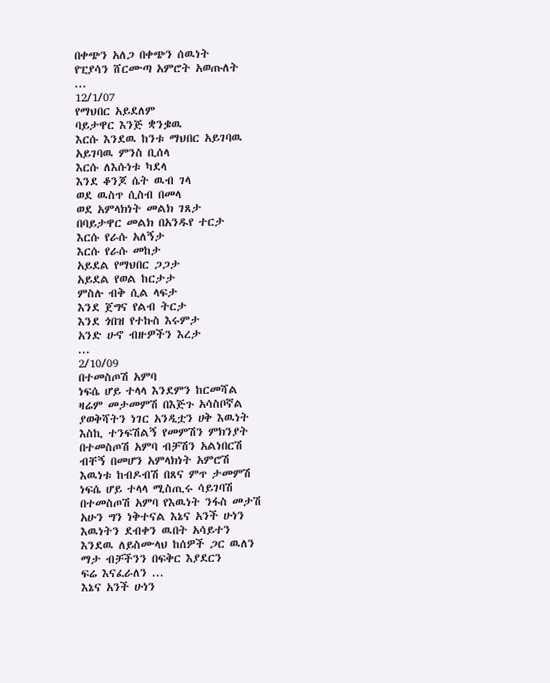በቀጭን አለጋ በቀጭን ሰዉነት
የፒያሳን ሸርሙጣ አምሮት አወጡለት
...
12/1/07
የማህበር አይደለም
ባይታዋር እንጅ ቋንቌዉ
እርሱ እንደዉ ከንቱ ማህበር አይገባዉ
አይገባዉ ምንስ ቢሰላ
እርሱ ለእሱነቱ ካደላ
እንደ ቆንጆ ሴት ዉብ ገላ
ወደ ዉስጥ ሲስብ በመላ
ወደ አምላክነት መልክ ገጸታ
በባይታዋር መልክ በአንዱየ ተርታ
እርሱ የራሱ አለኝታ
እርሱ የራሱ መከታ
አይደል የማህበር ጋጋታ
አይደል የወል ከርታታ
ምስሉ ብቅ ሲል ላፍታ
እንደ ጀግና የልብ ትርታ
እንደ ጎበዝ የተኩስ እሩምታ
አንድ ሁኖ ብዙዎችን እረታ
...
2/10/09
በተመስጦሽ አምባ
ነፍሴ ሆይ ተላላ እንደምን ከርመሻል
ዛሬም መታመምሽ በእጅጉ አሳስቦኛል
ያወቅሻትን ነገር አንዲቷን ሀቅ እዉነት
እስኪ ተንፍሽልኝ የመምሽን ምክንያት
በተመስጦሽ አምባ ብቻሽን አልነበርሽ
ብቸኝ በመሆን አምላክነት አምሮሽ
እዉነቱ ከብዶብሽ በጸና ምጥ ታመምሽ
ነፍሴ ሆይ ተላላ ሚስጢሩ ሳይገባሽ
በተመስጦሽ አምባ የእዉነት ንፋስ መታሽ
አሁን ግን ነቅተናል እኔና አንች ሁነን
እዉነትን ደብቀን ዉበት አሳይተን
እንደዉ ለይስሙላህ ከሰዎች ጋር ዉለን
ማታ ብቻችንን በፍቅር እያደርን
ፍሬ እናፈራለን ...
እኔና አንች ሁነን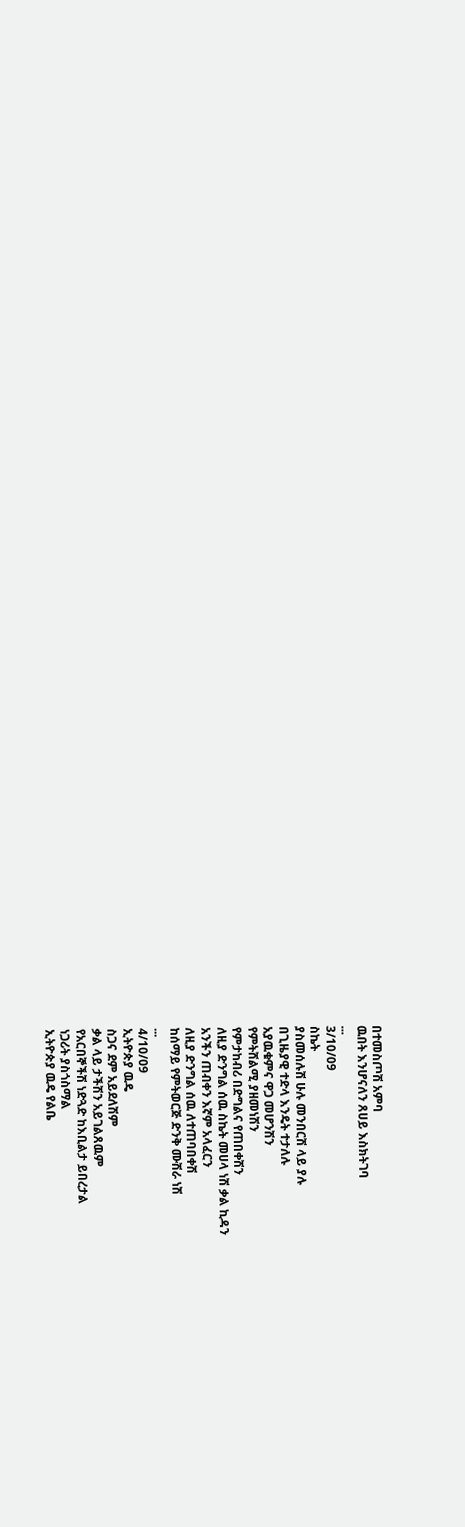በተመስጦሽ አምባ
ዉበት እንሆናለን ጸሀይ እስክትገባ
...
3/10/09
ስኬት
ያስመሰሉሽ ሁሉ መንበርሽ ላይ ያሉ
በጊዜያዊ ተድላ እንዴት ተታለሉ
አያዉቁምና ዋጋ መሆንሽን
የምትሸልሚ ያዘመነሽን
የምታከብሪ በድግልና የጠበቀሽን
ለዚያ ድንግል ሰዉ ስኬት መሀላ ነሽ ቃል ኪዳን
አንችን ጠብቀን እኛም አላፈርን
ለዚያ ድንግል ሰዉ ለተጠባበቀሽ
ከሰማይ የምትወርጅ ድንቅ ሙሽራ ነሽ
...
4/10/09
ኢትዮጵያ ዉዴ
ስጋና ደም አይደለሽም
ቃል ላይ ታችሽን አይገልጸዉም
የአርበኞችሽ ነድጓድ ከእቢልታ ይበረታል
ነጋሪት ያስጎስማል
ኢትዮጵያ ዉዴ የልቤ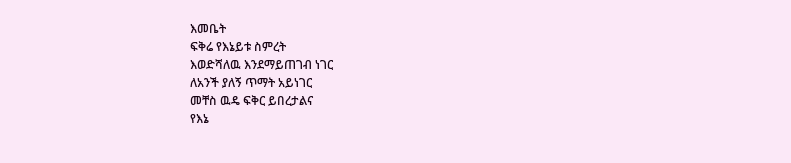እመቤት
ፍቅሬ የእኔይቱ ስምረት
እወድሻለዉ እንደማይጠገብ ነገር
ለአንች ያለኝ ጥማት አይነገር
መቸስ ዉዴ ፍቅር ይበረታልና
የእኔ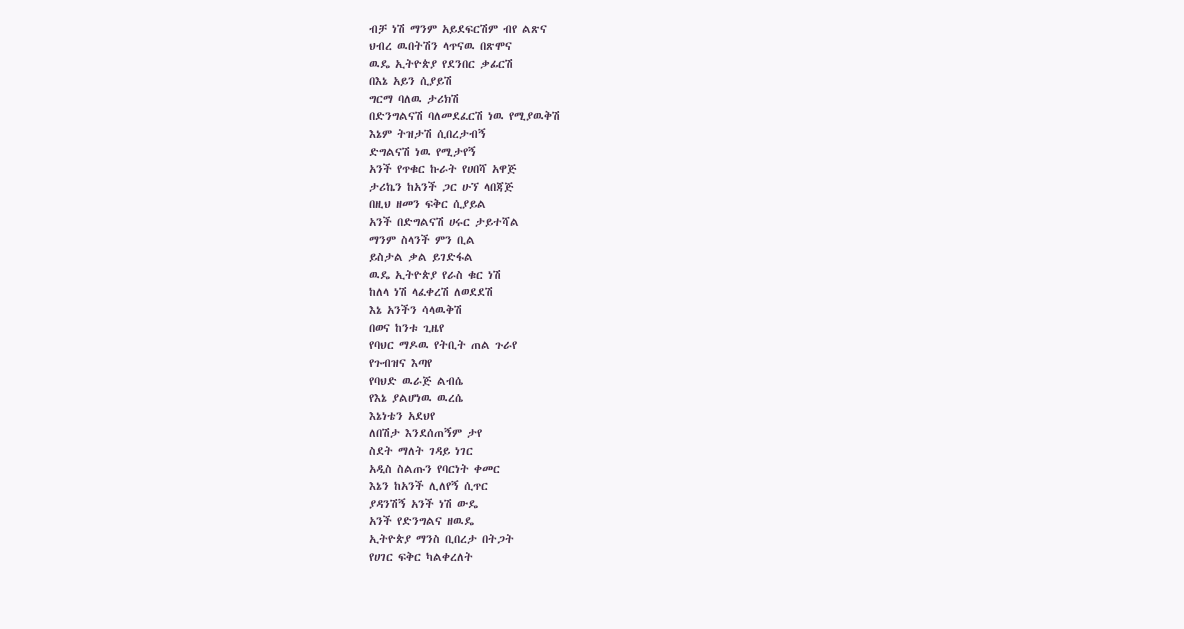ብቻ ነሽ ማንም አይደፍርሽም ብየ ልጽና
ህብረ ዉበትሽን ላጥናዉ በጽሞና
ዉዴ ኢትዮጵያ የደንበር ቃፊርሽ
በእኔ አይን ሲያይሽ
ግርማ ባለዉ ታሪክሽ
በድንግልናሽ ባለመደፈርሽ ነዉ የሚያዉቅሽ
እኔም ትዝታሽ ሲበረታብኝ
ድግልናሽ ነዉ የሚታየኝ
አንች የጥቁር ኩራት የሀበሻ አዋጅ
ታሪኬን ከአንች ጋር ሁኘ ላበጃጅ
በዚህ ዘመን ፍቅር ሲያይል
አንች በድግልናሽ ሀሩር ታይተሻል
ማንም ስላንች ምን ቢል
ይስታል ቃል ይገድፋል
ዉዴ ኢትዮጵያ የራስ ቁር ነሽ
ከለላ ነሽ ላፈቀረሽ ለወደደሽ
እኔ አንችን ሳላዉቅሽ
በወና ከንቱ ጊዜየ
የባህር ማዶዉ የትቢት ጠል ጉራየ
የጉብዝና እጣየ
የባህድ ዉራጅ ልብሴ
የእኔ ያልሆነዉ ዉረሴ
እኔነቴን አደህየ
ለበሽታ እንደሰጠኝም ታየ
ስደት ማለት ገዳይ ነገር
አዲስ ስልጡን የባርነት ቀመር
እኔን ከአንች ሊለየኝ ሲጥር
ያዳንሽኝ አንች ነሽ ውዴ
አንች የድንግልና ዘዉዴ
ኢትዮጵያ ማንስ ቢበረታ በትጋት
የሀገር ፍቅር ካልቀረለት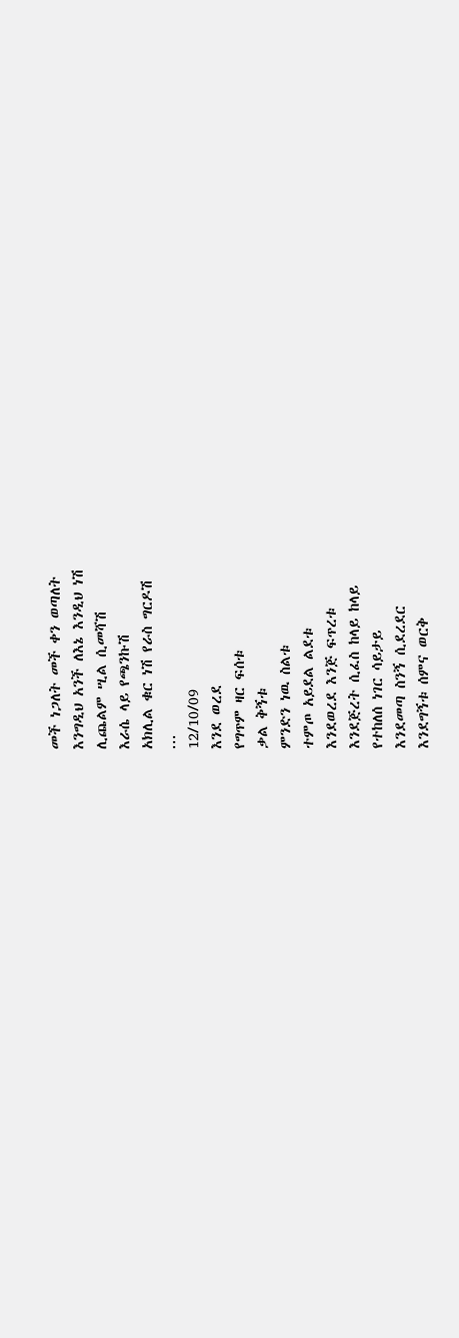መች ነጋለት መች ቀን ወጣለት
እንግዲህ አንች ለእኔ እንዲህ ነሽ
ሊጨልም ሢል ሲመሻሽ
እራሴ ላይ የጫንኩሽ
አክሊል ቁር ነሽ የራስ ግርዶሽ
...
12/10/09
እንደ ወረደ
የግጥም ዛር ፍሰቱ
ቃል ቅኝቱ
ምንድን ነዉ ስልቱ
ተምጦ አይደል ልደቱ
እንደወረደ እንጅ ፍጥረቱ
እንደጅረት ሲፈስ ከላይ ከላይ
የተከለሰ ነገር ሳይታይ
እንደመጣ ስንኝ ሲደረደር
እንደግኝቱ ሰምና ወርቅ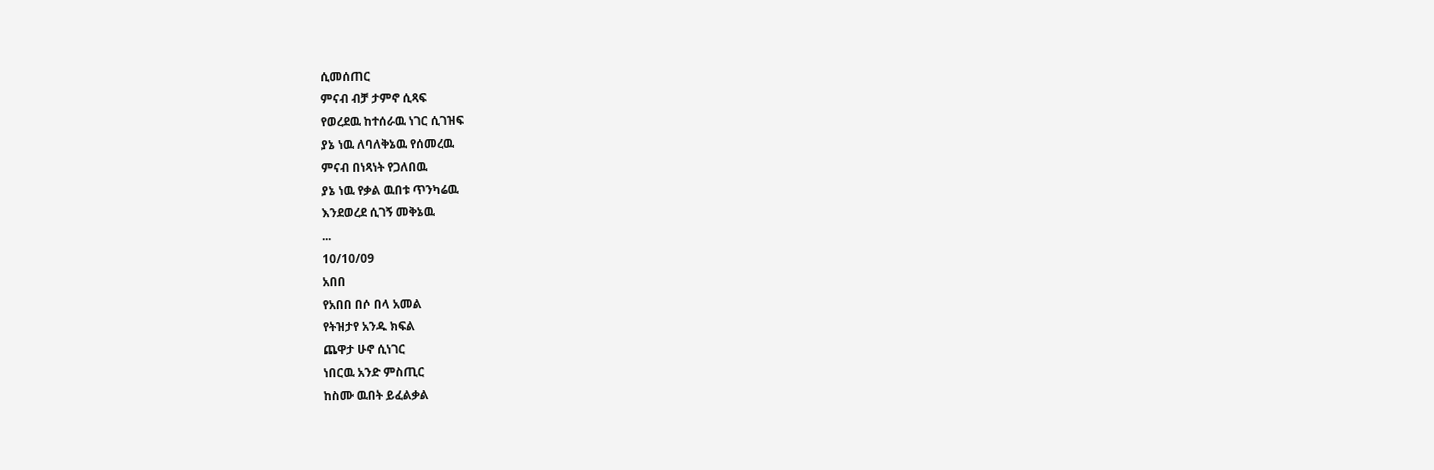ሲመሰጠር
ምናብ ብቻ ታምኖ ሲጻፍ
የወረደዉ ከተሰራዉ ነገር ሲገዝፍ
ያኔ ነዉ ለባለቅኔዉ የሰመረዉ
ምናብ በነጻነት የጋለበዉ
ያኔ ነዉ የቃል ዉበቱ ጥንካሬዉ
እንደወረደ ሲገኝ መቅኔዉ
...
10/10/09
አበበ
የአበበ በሶ በላ አመል
የትዝታየ አንዱ ክፍል
ጨዋታ ሁኖ ሲነገር
ነበርዉ አንድ ምስጢር
ከስሙ ዉበት ይፈልቃል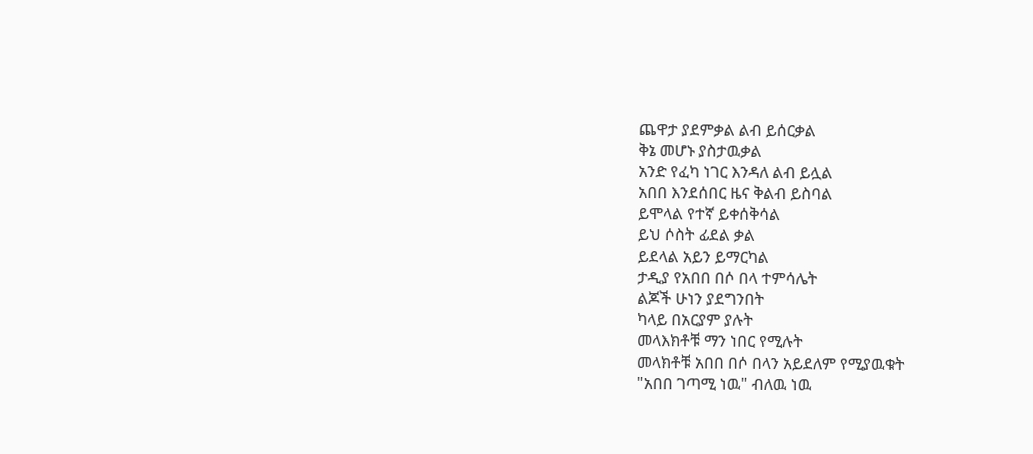ጨዋታ ያደምቃል ልብ ይሰርቃል
ቅኔ መሆኑ ያስታዉቃል
አንድ የፈካ ነገር እንዳለ ልብ ይሏል
አበበ እንደሰበር ዜና ቅልብ ይስባል
ይሞላል የተኛ ይቀሰቅሳል
ይህ ሶስት ፊደል ቃል
ይደላል አይን ይማርካል
ታዲያ የአበበ በሶ በላ ተምሳሌት
ልጆች ሁነን ያደግንበት
ካላይ በአርያም ያሉት
መላእክቶቹ ማን ነበር የሚሉት
መላክቶቹ አበበ በሶ በላን አይደለም የሚያዉቁት
"አበበ ገጣሚ ነዉ" ብለዉ ነዉ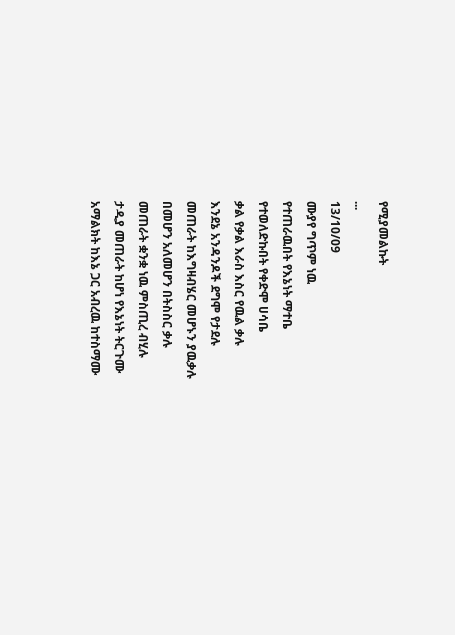የሚያመልኩት
...
13/10/09
ሙያየ ግጥም ነዉ
የተጠራዉበት የእኔነት ማተቤ
የተወለድኩበት የቀድሞ ሀሳቤ
ቃል የቃል እራስ እስር የዉል ቃሉ
እንደኔ አንዳንዶች ደግሞ የታደሉ
መጠራት ከእግዛብሄር መሆኑን ያዉቃሉ
በመሆን አለመሆን በትስስር ቃሉ
መጠራት ቋንቋ ነዉ ምስጢረ ብሂሉ
ታዲያ መጠራት ከሆነ የእኔነት ትርጉሙ
አማልክት ከእኔ ጋር አብረዉ ከተስማሙ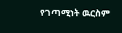የገጣሚነት ዉርስም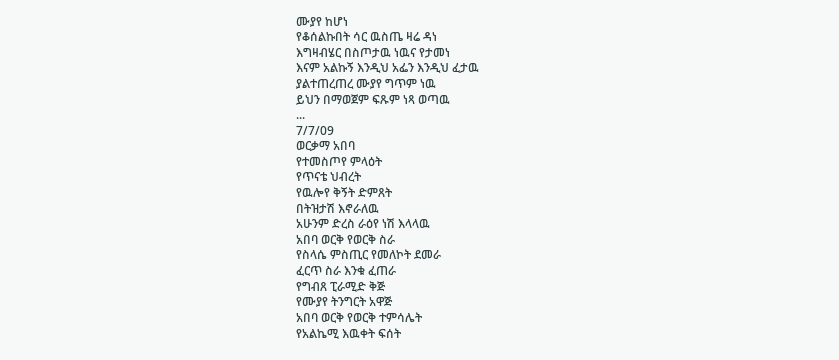ሙያየ ከሆነ
የቆሰልኩበት ሳር ዉስጤ ዛሬ ዳነ
እግዛብሄር በስጦታዉ ነዉና የታመነ
እናም አልኩኝ እንዲህ አፌን እንዲህ ፈታዉ
ያልተጠረጠረ ሙያየ ግጥም ነዉ
ይህን በማወጀም ፍጹም ነጻ ወጣዉ
...
7/7/09
ወርቃማ አበባ
የተመስጦየ ምላዕት
የጥናቴ ህብረት
የዉሎየ ቅኝት ድምጸት
በትዝታሽ እኖራለዉ
አሁንም ድረስ ራዕየ ነሽ እላላዉ
አበባ ወርቅ የወርቅ ስራ
የስላሴ ምስጢር የመለኮት ደመራ
ፈርጥ ስራ እንቁ ፈጠራ
የግብጸ ፒራሚድ ቅጅ
የሙያየ ትንግርት አዋጅ
አበባ ወርቅ የወርቅ ተምሳሌት
የአልኬሚ እዉቀት ፍሰት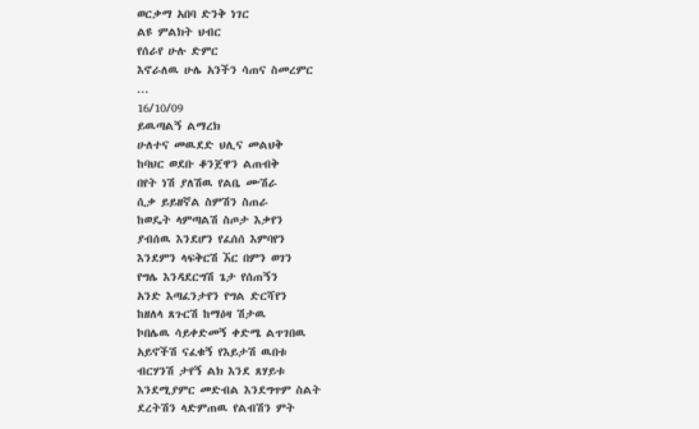ወርቃማ አበባ ድንቅ ነገር
ልዩ ምልክት ህብር
የሰራየ ሁሉ ድምር
እኖራለዉ ሁሌ አንችን ሳጠና ስመረምር
...
16/10/09
ይዉጣልኝ ልማረክ
ሁለተና መዉደድ ህሊና መልህቅ
ከባህር ወደቡ ቆንጀዋን ልጠብቅ
በየት ነሽ ያለሽዉ የልቤ ሙሽራ
ሲቃ ይይዘኛል ስምሽን ስጠራ
ከወዴት ላምጣልሽ ስጦታ እቃየን
ያብሰዉ እንደሆን የፈሰሰ እምባየን
እንደምን ላፍቅርሽ ኧር በምን ወገን
የግሌ እንዳደርግሽ ጌታ የሰጠኝን
አንድ እጣፈንታየን የግል ድርሻየን
ከዘለላ ጸጉርሽ ከማዕዛ ሽታዉ
ኮበሌዉ ሳይቀድመኝ ቀድሜ ልጥገበዉ
አይኖችሽ ናፈቁኝ የእይታሽ ዉበቱ
ብርሃንሽ ታየኝ ልክ እንደ ጸሃይቱ
እንደሚያምር መድብል እንደግጥም ስልት
ደረትሽን ላድምጠዉ የልብሽን ምት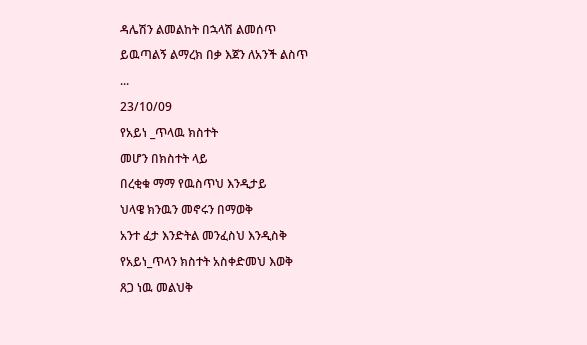ዳሌሽን ልመልከት በኋላሽ ልመሰጥ
ይዉጣልኝ ልማረክ በቃ እጀን ለአንች ልስጥ
...
23/10/09
የአይነ _ጥላዉ ክስተት
መሆን በክስተት ላይ
በረቂቁ ማማ የዉስጥህ እንዲታይ
ህላዌ ክንዉን መኖሩን በማወቅ
አንተ ፈታ እንድትል መንፈስህ እንዲስቅ
የአይነ_ጥላን ክስተት አስቀድመህ እወቅ
ጸጋ ነዉ መልህቅ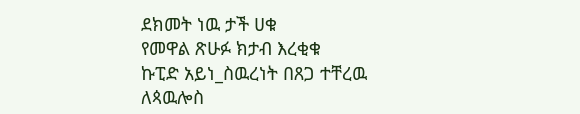ደክመት ነዉ ታች ሀቁ
የመዋል ጽሁፉ ክታብ እረቂቁ
ኩፒድ አይነ_ስዉረነት በጸጋ ተቸረዉ
ለጳዉሎስ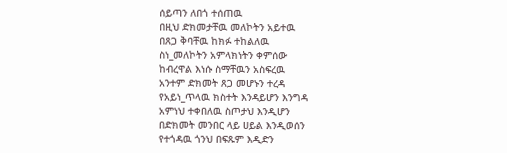ሰይጣን ለበጎ ተሰጠዉ
በዚህ ድክመታቸዉ መለኮትን አይተዉ
በጸጋ ቅባቸዉ ከክፉ ተከልለዉ
ስነ_መለኮትን አምላክነትን ቀምሰው
ከብረዋል እነሱ ስማቸዉን አስፍረዉ
አንተም ድክመት ጸጋ መሆኑን ተረዳ
የአይነ_ጥላዉ ክስተት እንዳይሆን እንግዳ
አምነህ ተቀበለዉ ስጦታህ እንዲሆን
በድክመት መንበር ላይ ሀይል እንዲወሰን
የተጎዳዉ ጎንህ በፍጹም እዲድን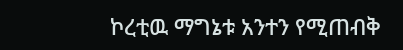ኮረቲዉ ማግኔቱ አንተን የሚጠብቅ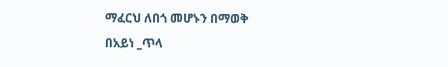ማፈርህ ለበጎ መሆኑን በማወቅ
በአይነ _ጥላ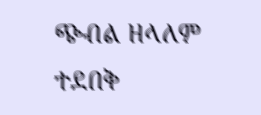ጭብል ዘላለም ተደበቅ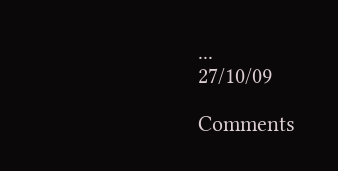...
27/10/09

Comments